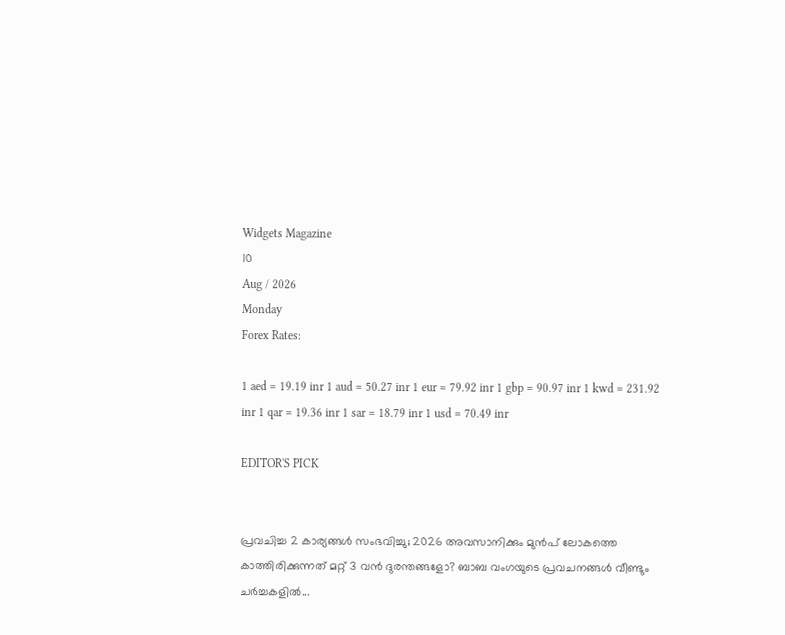Widgets Magazine
10
Aug / 2026
Monday
Forex Rates:

1 aed = 19.19 inr 1 aud = 50.27 inr 1 eur = 79.92 inr 1 gbp = 90.97 inr 1 kwd = 231.92 inr 1 qar = 19.36 inr 1 sar = 18.79 inr 1 usd = 70.49 inr

EDITOR'S PICK


പ്രവചിച്ച 2 കാര്യങ്ങൾ സംഭവിച്ചു; 2026 അവസാനിക്കും മുൻപ് ലോകത്തെ കാത്തിരിക്കുന്നത് മറ്റ് 3 വൻ ദുരന്തങ്ങളോ? ബാബ വംഗയുടെ പ്രവചനങ്ങൾ വീണ്ടും ചർച്ചകളിൽ...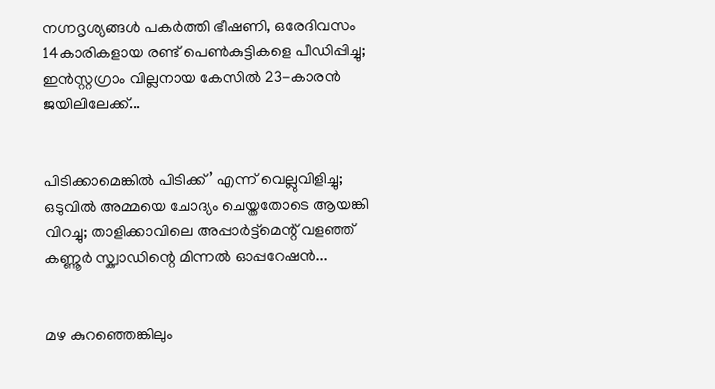നഗ്നദൃശ്യങ്ങൾ പകർത്തി ഭീഷണി, ഒരേദിവസം 14കാരികളായ രണ്ട് പെൺകുട്ടികളെ പീഡിപ്പിച്ചു; ഇൻസ്റ്റഗ്രാം വില്ലനായ കേസിൽ 23-കാരൻ ജയിലിലേക്ക്...


പിടിക്കാമെങ്കിൽ പിടിക്ക്’ എന്ന് വെല്ലുവിളിച്ചു; ഒടുവിൽ അമ്മയെ ചോദ്യം ചെയ്തതോടെ ആയങ്കി വിറച്ചു; താളിക്കാവിലെ അപ്പാർട്ട്മെന്റ് വളഞ്ഞ് കണ്ണൂർ സ്ക്വാഡിന്റെ മിന്നൽ ഓപ്പറേഷൻ...


മഴ കുറഞ്ഞെങ്കിലും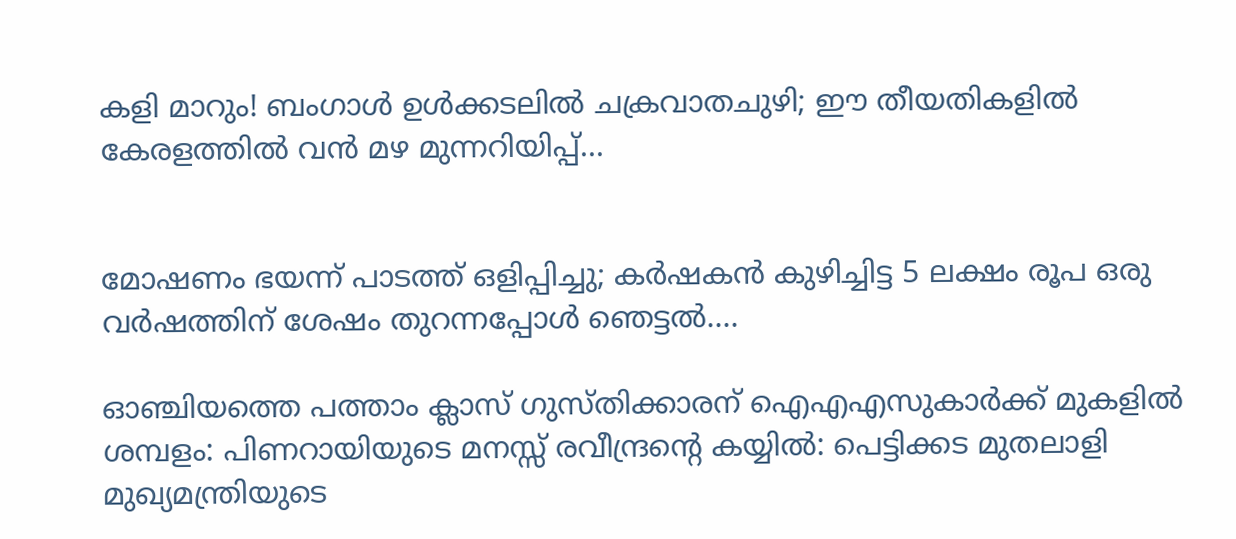കളി മാറും! ബംഗാൾ ഉൾക്കടലിൽ ചക്രവാതചുഴി; ഈ തീയതികളിൽ കേരളത്തിൽ വൻ മഴ മുന്നറിയിപ്പ്...


മോഷണം ഭയന്ന് പാടത്ത് ഒളിപ്പിച്ചു; കർഷകൻ കുഴിച്ചിട്ട 5 ലക്ഷം രൂപ ഒരു വർഷത്തിന് ശേഷം തുറന്നപ്പോൾ ഞെട്ടൽ....

ഓഞ്ചിയത്തെ പത്താം ക്ലാസ് ഗുസ്തിക്കാരന് ഐഎഎസുകാർക്ക് മുകളിൽ ശമ്പളം: പിണറായിയുടെ മനസ്സ് രവീന്ദ്രന്റെ കയ്യിൽ: പെട്ടിക്കട മുതലാളി മുഖ്യമന്ത്രിയുടെ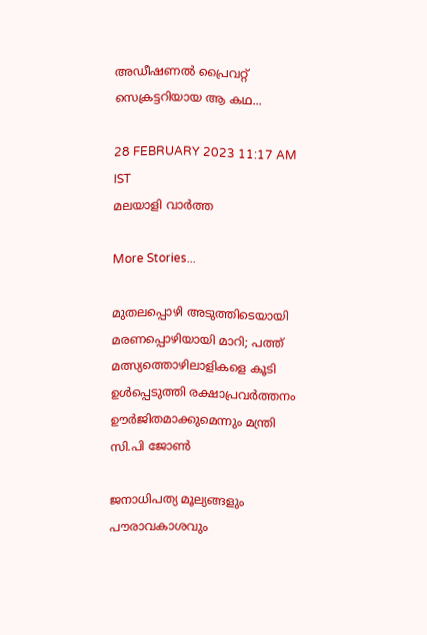അഡീഷണൽ പ്രൈവറ്റ് സെക്രട്ടറിയായ ആ കഥ...

28 FEBRUARY 2023 11:17 AM IST
മലയാളി വാര്‍ത്ത

More Stories...

മുതലപ്പൊഴി അടുത്തിടെയായി മരണപ്പൊഴിയായി മാറി; പത്ത് മത്സ്യത്തൊഴിലാളികളെ കൂടി ഉൾപ്പെടുത്തി രക്ഷാപ്രവർത്തനം ഊർജിതമാക്കുമെന്നും മന്ത്രി സി.പി ജോൺ

ജനാധിപത്യ മൂല്യങ്ങളും പൗരാവകാശവും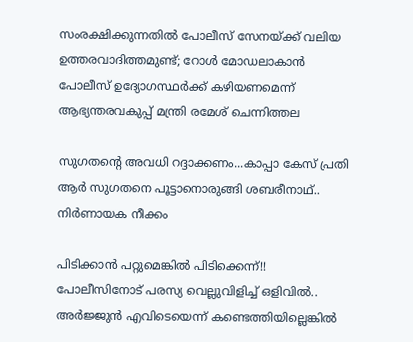സംരക്ഷിക്കുന്നതില്‍ പോലീസ് സേനയ്ക്ക് വലിയ ഉത്തരവാദിത്തമുണ്ട്; റോള്‍ മോഡലാകാന്‍ പോലീസ് ഉദ്യോഗസ്ഥര്‍ക്ക് കഴിയണമെന്ന് ആഭ്യന്തരവകുപ്പ് മന്ത്രി രമേശ് ചെന്നിത്തല

സുഗതന്റെ അവധി റദ്ദാക്കണം...കാപ്പാ കേസ് പ്രതി ആർ സുഗതനെ പൂട്ടാനൊരുങ്ങി ശബരീനാഥ്.. നിർണായക നീക്കം

പിടിക്കാൻ പറ്റുമെങ്കിൽ പിടിക്കെന്ന്!! പോലീസിനോട് പരസ്യ വെല്ലുവിളിച്ച് ഒളിവിൽ.. അർജ്ജുൻ എവിടെയെന്ന് കണ്ടെത്തിയില്ലെങ്കിൽ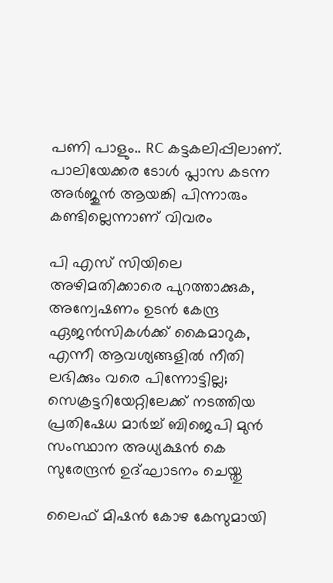പണി പാളും.. RC കട്ടകലിപ്പിലാണ്. പാലിയേക്കര ടോൾ പ്ലാസ കടന്ന അർജുൻ ആയങ്കി പിന്നാരും കണ്ടില്ലെന്നാണ് വിവരം

പി എസ് സിയിലെ അഴിമതിക്കാരെ പുറത്താക്കുക, അന്വേഷണം ഉടൻ കേന്ദ്ര ഏജൻസികൾക്ക് കൈമാറുക, എന്നീ ആവശ്യങ്ങളിൽ നീതി ലഭിക്കും വരെ പിന്നോട്ടില്ല; സെക്രട്ടറിയേറ്റിലേക്ക് നടത്തിയ പ്രതിഷേധ മാർച്ച് ബിജെപി മുൻ സംസ്ഥാന അധ്യക്ഷൻ കെ സുരേന്ദ്രൻ ഉദ്ഘാടനം ചെയ്തു

ലൈഫ് മിഷന്‍ കോഴ കേസുമായി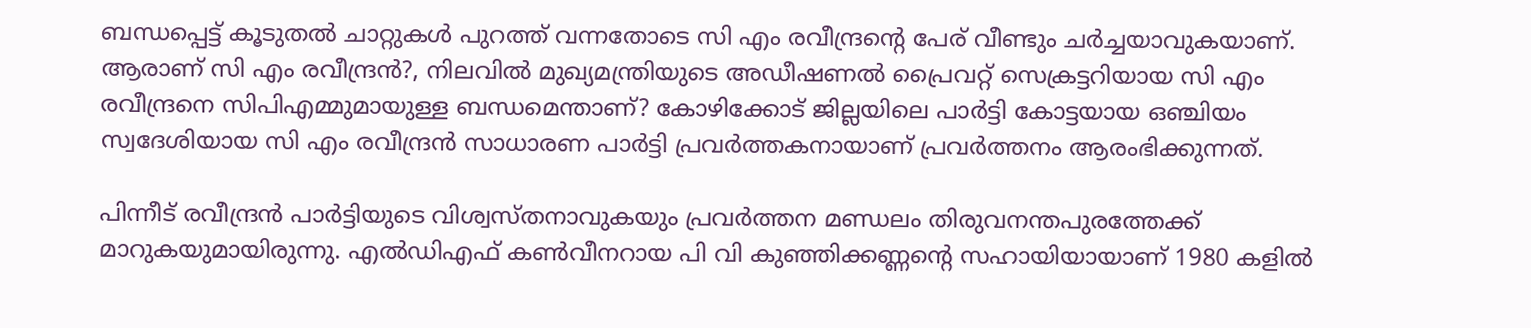ബന്ധപ്പെട്ട് കൂടുതൽ ചാറ്റുകൾ പുറത്ത് വന്നതോടെ സി എം രവീന്ദ്രന്‍റെ പേര് വീണ്ടും ചർച്ചയാവുകയാണ്. ആരാണ് സി എം രവീന്ദ്രന്‍?, നിലവില്‍ മുഖ്യമന്ത്രിയുടെ അഡീഷണൽ പ്രൈവറ്റ് സെക്രട്ടറിയായ സി എം രവീന്ദ്രനെ സിപിഎമ്മുമായുള്ള ബന്ധമെന്താണ്? കോഴിക്കോട് ജില്ലയിലെ പാര്‍ട്ടി കോട്ടയായ ഒഞ്ചിയം സ്വദേശിയായ സി എം രവീന്ദ്രന്‍ സാധാരണ പാര്‍ട്ടി പ്രവര്‍ത്തകനായാണ് പ്രവര്‍ത്തനം ആരംഭിക്കുന്നത്.

പിന്നീട് രവീന്ദ്രന്‍ പാര്‍ട്ടിയുടെ വിശ്വസ്തനാവുകയും പ്രവര്‍ത്തന മണ്ഡലം തിരുവനന്തപുരത്തേക്ക് മാറുകയുമായിരുന്നു. എല്‍ഡിഎഫ് കണ്‍വീനറായ പി വി കുഞ്ഞിക്കണ്ണന്‍റെ സഹായിയായാണ് 1980 കളില്‍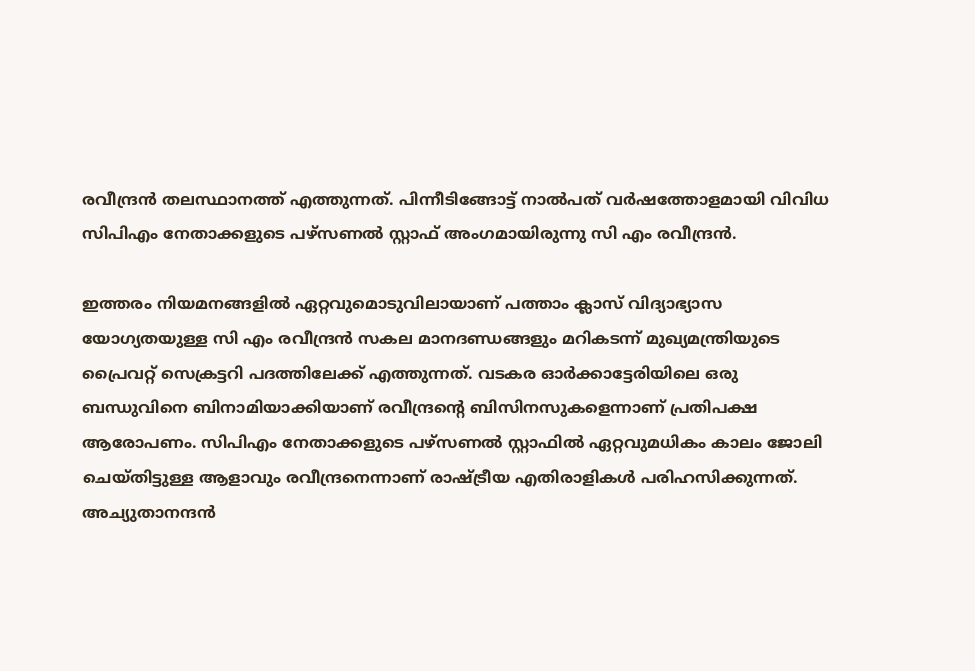രവീന്ദ്രന്‍ തലസ്ഥാനത്ത് എത്തുന്നത്. പിന്നീടിങ്ങോട്ട് നാല്‍പത് വര്‍ഷത്തോളമായി വിവിധ സിപിഎം നേതാക്കളുടെ പഴ്സണല്‍ സ്റ്റാഫ് അംഗമായിരുന്നു സി എം രവീന്ദ്രന്‍.

ഇത്തരം നിയമനങ്ങളില്‍ ഏറ്റവുമൊടുവിലായാണ് പത്താം ക്ലാസ് വിദ്യാഭ്യാസ യോഗ്യതയുള്ള സി എം രവീന്ദ്രന്‍ സകല മാനദണ്ഡങ്ങളും മറികടന്ന് മുഖ്യമന്ത്രിയുടെ പ്രൈവറ്റ് സെക്രട്ടറി പദത്തിലേക്ക് എത്തുന്നത്. വടകര ഓർക്കാട്ടേരിയിലെ ഒരു ബന്ധുവിനെ ബിനാമിയാക്കിയാണ് രവീന്ദ്രന്‍റെ ബിസിനസുകളെന്നാണ് പ്രതിപക്ഷ ആരോപണം. സിപിഎം നേതാക്കളുടെ പഴ്സണല്‍ സ്റ്റാഫില്‍ ഏറ്റവുമധികം കാലം ജോലി ചെയ്തിട്ടുള്ള ആളാവും രവീന്ദ്രനെന്നാണ് രാഷ്ട്രീയ എതിരാളികള്‍ പരിഹസിക്കുന്നത്. അച്യുതാനന്ദന്‍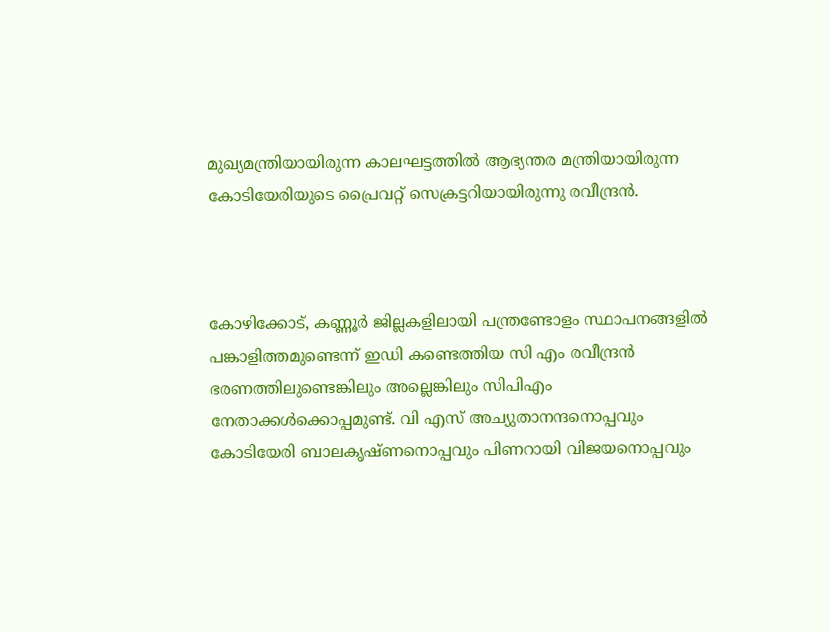മുഖ്യമന്ത്രിയായിരുന്ന കാലഘട്ടത്തില്‍ ആഭ്യന്തര മന്ത്രിയായിരുന്ന കോടിയേരിയുടെ പ്രൈവറ്റ് സെക്രട്ടറിയായിരുന്നു രവീന്ദ്രന്‍.



കോഴിക്കോട്, കണ്ണൂര്‍ ജില്ലകളിലായി പന്ത്രണ്ടോളം സ്ഥാപനങ്ങളില്‍ പങ്കാളിത്തമുണ്ടെന്ന് ഇഡി കണ്ടെത്തിയ സി എം രവീന്ദ്രന്‍ ഭരണത്തിലുണ്ടെങ്കിലും അല്ലെങ്കിലും സിപിഎം നേതാക്കള്‍ക്കൊപ്പമുണ്ട്. വി എസ് അച്യുതാനന്ദനൊപ്പവും കോടിയേരി ബാലകൃഷ്ണനൊപ്പവും പിണറായി വിജയനൊപ്പവും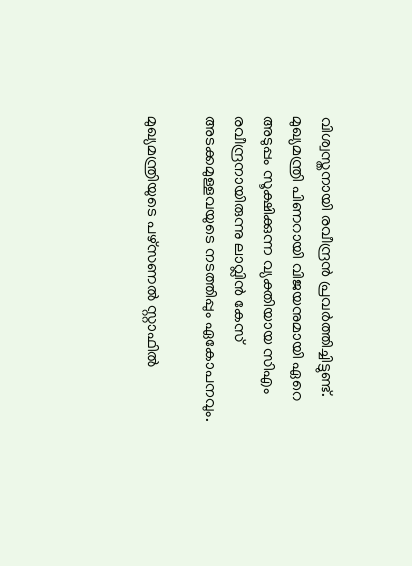വിശ്വസ്തനായി രവീന്ദ്രന്‍ പ്രവര്‍ത്തിച്ചിട്ടുണ്ട്. മുഖ്യമന്ത്രി പിണറായി വിജയനുമായി ഏറെ അടുപ്പം സൂക്ഷിക്കുന്ന വ്യക്തിയായ സിഎം രവീന്ദ്രനായിരുന്നു ലാവ്ലിന്‍ കേസ് അടക്കമുള്ളവയുടെ നടത്തിപ്പും ഏകോപനവും.

മുഖ്യമന്ത്രിയുടെ പഴ്സണല്‍ സ്റ്റാഫില്‍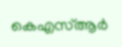കെഎസ്ആര്‍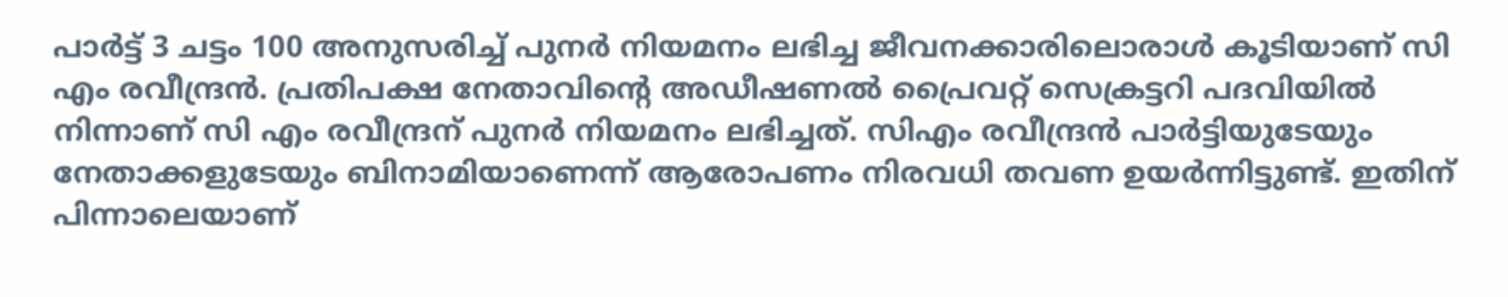പാര്‍ട്ട് 3 ചട്ടം 100 അനുസരിച്ച് പുനര്‍ നിയമനം ലഭിച്ച ജീവനക്കാരിലൊരാള്‍ കൂടിയാണ് സി എം രവീന്ദ്രന്‍. പ്രതിപക്ഷ നേതാവിന്‍റെ അഡീഷണല്‍ പ്രൈവറ്റ് സെക്രട്ടറി പദവിയില്‍ നിന്നാണ് സി എം രവീന്ദ്രന് പുനര്‍ നിയമനം ലഭിച്ചത്. സിഎം രവീന്ദ്രന്‍ പാര്‍ട്ടിയുടേയും നേതാക്കളുടേയും ബിനാമിയാണെന്ന് ആരോപണം നിരവധി തവണ ഉയര്‍ന്നിട്ടുണ്ട്. ഇതിന് പിന്നാലെയാണ്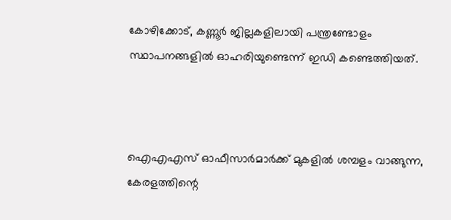കോഴിക്കോട്, കണ്ണൂര്‍ ജില്ലകളിലായി പന്ത്രണ്ടോളം സ്ഥാപനങ്ങളില്‍ ഓഹരിയുണ്ടെന്ന് ഇഡി കണ്ടെത്തിയത്.



ഐഎഎസ് ഓഫീസാർമാർക്ക് മുകളിൽ ശമ്പളം വാങ്ങുന്ന, കേരളത്തിന്റെ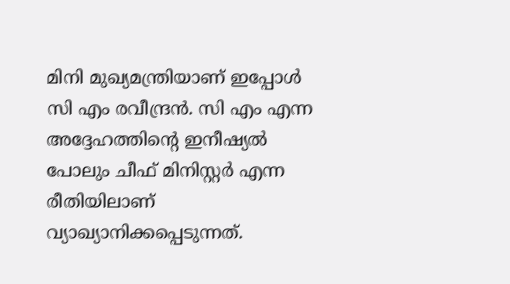മിനി മുഖ്യമന്ത്രിയാണ് ഇപ്പോൾ സി എം രവീന്ദ്രന്‍. സി എം എന്ന അദ്ദേഹത്തിന്റെ ഇനീഷ്യൽ പോലും ചീഫ് മിനിസ്റ്റർ എന്ന രീതിയിലാണ് വ്യാഖ്യാനിക്കപ്പെടുന്നത്.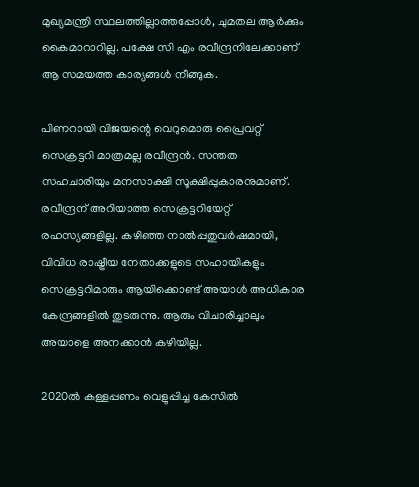മുഖ്യമന്ത്രി സ്ഥലത്തില്ലാത്തപ്പോൾ, ചുമതല ആർക്കും കൈമാറാറില്ല. പക്ഷേ സി എം രവീന്ദ്രനിലേക്കാണ് ആ സമയത്ത കാര്യങ്ങൾ നീങ്ങുക.

പിണറായി വിജയന്റെ വെറുമൊരു പ്രൈവറ്റ് സെക്രട്ടറി മാത്രമല്ല രവീന്ദ്രൻ. സന്തത സഹചാരിയും മനസാക്ഷി സൂക്ഷിപ്പുകാരനുമാണ്. രവീന്ദ്രന് അറിയാത്ത സെക്രട്ടറിയേറ്റ് രഹസ്യങ്ങളില്ല. കഴിഞ്ഞ നാൽപ്പതുവർഷമായി, വിവിധ രാഷ്ട്രീയ നേതാക്കളുടെ സഹായികളും സെക്രട്ടറിമാരും ആയിക്കൊണ്ട് അയാൾ അധികാര കേന്ദ്രങ്ങളിൽ തുടരുന്നു. ആരും വിചാരിച്ചാലും അയാളെ അനക്കാൻ കഴിയില്ല.

2020ല്‍ കള്ളപ്പണം വെളുപ്പിച്ച കേസില്‍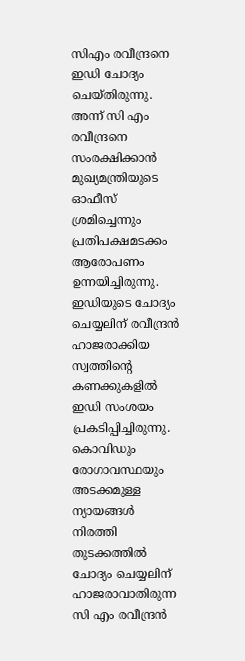സിഎം രവീന്ദ്രനെ ഇഡി ചോദ്യം ചെയ്തിരുന്നു. അന്ന് സി എം രവീന്ദ്രനെ സംരക്ഷിക്കാന്‍ മുഖ്യമന്ത്രിയുടെ ഓഫീസ് ശ്രമിച്ചെന്നും പ്രതിപക്ഷമടക്കം ആരോപണം ഉന്നയിച്ചിരുന്നു. ഇഡിയുടെ ചോദ്യം ചെയ്യലിന് രവീന്ദ്രന്‍ ഹാജരാക്കിയ സ്വത്തിന്‍റെ കണക്കുകളില്‍ ഇഡി സംശയം പ്രകടിപ്പിച്ചിരുന്നു. കൊവിഡും രോഗാവസ്ഥയും അടക്കമുള്ള ന്യായങ്ങള്‍ നിരത്തി തുടക്കത്തില്‍ ചോദ്യം ചെയ്യലിന് ഹാജരാവാതിരുന്ന സി എം രവീന്ദ്രന്‍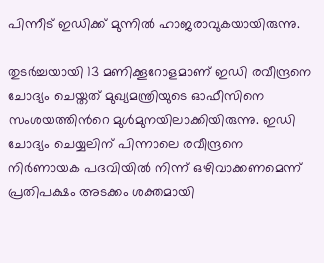പിന്നീട് ഇഡിക്ക് മുന്നില്‍ ഹാജരാവുകയായിരുന്നു.

തുടര്‍ച്ചയായി 13 മണിക്കൂറോളമാണ് ഇഡി രവീന്ദ്രനെ ചോദ്യം ചെയ്തത് മുഖ്യമന്ത്രിയുടെ ഓഫീസിനെ സംശയത്തിന്‍റെ മുള്‍മുനയിലാക്കിയിരുന്നു. ഇഡി ചോദ്യം ചെയ്യലിന് പിന്നാലെ രവീന്ദ്രനെ നിര്‍ണായക പദവിയില്‍ നിന്ന് ഒഴിവാക്കണമെന്ന് പ്രതിപക്ഷം അടക്കം ശക്തമായി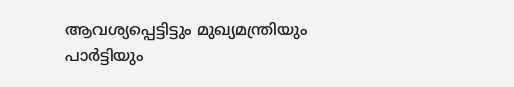ആവശ്യപ്പെട്ടിട്ടും മുഖ്യമന്ത്രിയും പാര്‍ട്ടിയും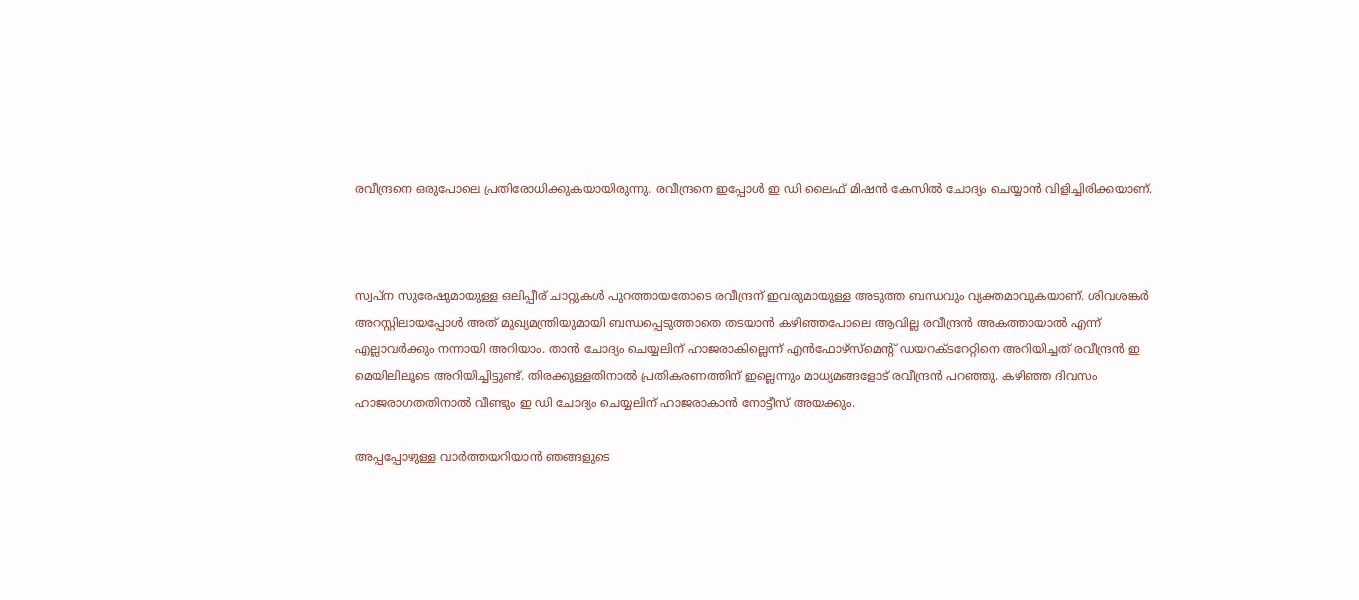രവീന്ദ്രനെ ഒരുപോലെ പ്രതിരോധിക്കുകയായിരുന്നു. രവീന്ദ്രനെ ഇപ്പോൾ ഇ ഡി ലൈഫ് മിഷൻ കേസിൽ ചോദ്യം ചെയ്യാൻ വിളിച്ചിരിക്കയാണ്.



സ്വപ്ന സുരേഷുമായുള്ള ഒലിപ്പീര് ചാറ്റുകൾ പുറത്തായതോടെ രവീന്ദ്രന് ഇവരുമായുള്ള അടുത്ത ബന്ധവും വ്യക്തമാവുകയാണ്. ശിവശങ്കർ അറസ്റ്റിലായപ്പോൾ അത് മുഖ്യമന്ത്രിയുമായി ബന്ധപ്പെടുത്താതെ തടയാൻ കഴിഞ്ഞപോലെ ആവില്ല രവീന്ദ്രൻ അകത്തായാൽ എന്ന് എല്ലാവർക്കും നന്നായി അറിയാം. താൻ ചോദ്യം ചെയ്യലിന് ഹാജരാകില്ലെന്ന് എൻഫോഴ്‌സ്‌മെന്റ് ഡയറക്ടറേറ്റിനെ അറിയിച്ചത് രവീന്ദ്രൻ ഇ മെയിലിലൂടെ അറിയിച്ചിട്ടുണ്ട്. തിരക്കുള്ളതിനാൽ പ്രതികരണത്തിന് ഇല്ലെന്നും മാധ്യമങ്ങളോട് രവീന്ദ്രൻ പറഞ്ഞു. കഴിഞ്ഞ ദിവസം ഹാജരാഗതതിനാൽ വീണ്ടും ഇ ഡി ചോദ്യം ചെയ്യലിന് ഹാജരാകാൻ നോട്ടീസ് അയക്കും.

അപ്പപ്പോഴുള്ള വാര്‍ത്തയറിയാന്‍ ഞങ്ങളുടെ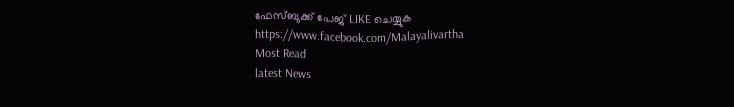ഫേസ്‌ബുക്ക്‌ പേജ് LIKE ചെയ്യുക
https://www.facebook.com/Malayalivartha
Most Read
latest News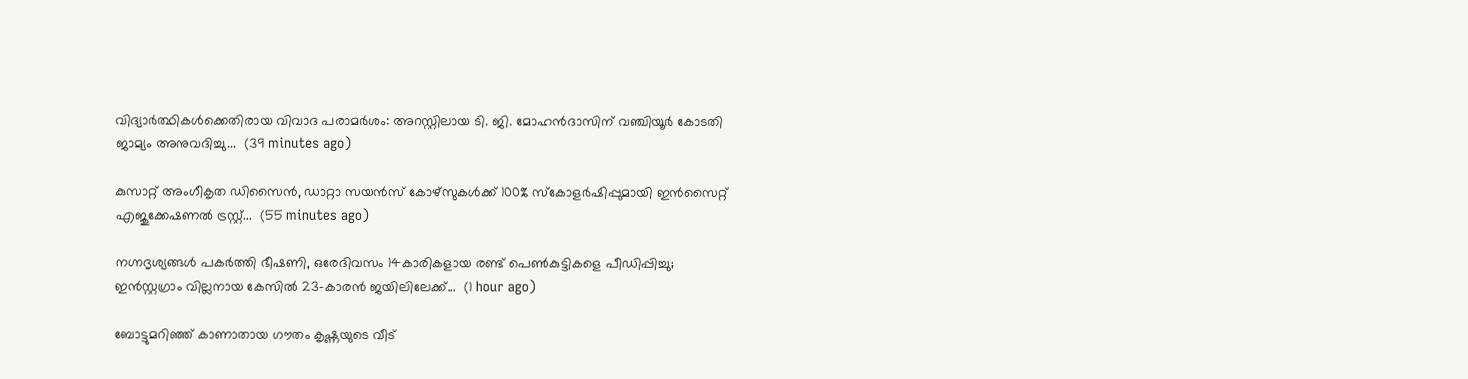വിദ്യാർത്ഥികൾക്കെതിരായ വിവാദ പരാമർശം: അറസ്റ്റിലായ ടി. ജി. മോഹൻദാസിന് വഞ്ചിയൂർ കോടതി ജാമ്യം അനുവദിച്ചു...  (39 minutes ago)

കുസാറ്റ് അംഗീകൃത ഡിസൈൻ, ഡാറ്റാ സയൻസ് കോഴ്സുകള്‍ക്ക് 100% സ്‌കോളർഷിപ്പുമായി ഇൻസൈറ്റ് എജുക്കേഷണൽ ട്രസ്റ്റ്...  (55 minutes ago)

നഗ്നദൃശ്യങ്ങൾ പകർത്തി ഭീഷണി, ഒരേദിവസം 14കാരികളായ രണ്ട് പെൺകുട്ടികളെ പീഡിപ്പിച്ചു; ഇൻസ്റ്റഗ്രാം വില്ലനായ കേസിൽ 23-കാരൻ ജയിലിലേക്ക്...  (1 hour ago)

ബോട്ടുമറിഞ്ഞ് കാണാതായ ഗൗതം കൃഷ്ണയുടെ വീട്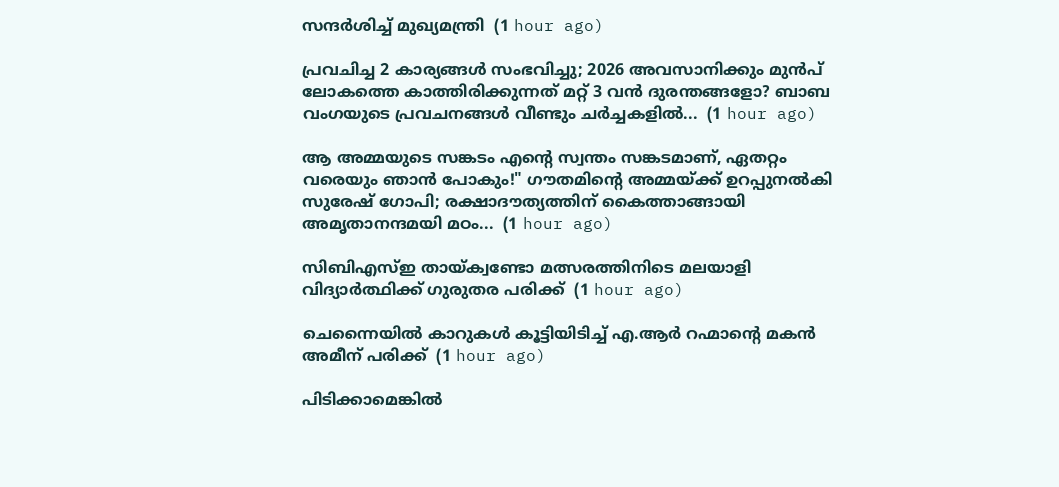സന്ദര്‍ശിച്ച് മുഖ്യമന്ത്രി  (1 hour ago)

പ്രവചിച്ച 2 കാര്യങ്ങൾ സംഭവിച്ചു; 2026 അവസാനിക്കും മുൻപ് ലോകത്തെ കാത്തിരിക്കുന്നത് മറ്റ് 3 വൻ ദുരന്തങ്ങളോ? ബാബ വംഗയുടെ പ്രവചനങ്ങൾ വീണ്ടും ചർച്ചകളിൽ...  (1 hour ago)

ആ അമ്മയുടെ സങ്കടം എന്റെ സ്വന്തം സങ്കടമാണ്, ഏതറ്റം വരെയും ഞാൻ പോകും!" ഗൗതമിന്റെ അമ്മയ്ക്ക് ഉറപ്പുനൽകി സുരേഷ് ഗോപി; രക്ഷാദൗത്യത്തിന് കൈത്താങ്ങായി അമൃതാനന്ദമയി മഠം...  (1 hour ago)

സിബിഎസ്ഇ തായ്ക്വണ്ടോ മത്സരത്തിനിടെ മലയാളി വിദ്യാര്‍ത്ഥിക്ക് ഗുരുതര പരിക്ക്  (1 hour ago)

ചെന്നൈയില്‍ കാറുകള്‍ കൂട്ടിയിടിച്ച് എ.ആര്‍ റഹ്മാന്റെ മകന്‍ അമീന് പരിക്ക്  (1 hour ago)

പിടിക്കാമെങ്കിൽ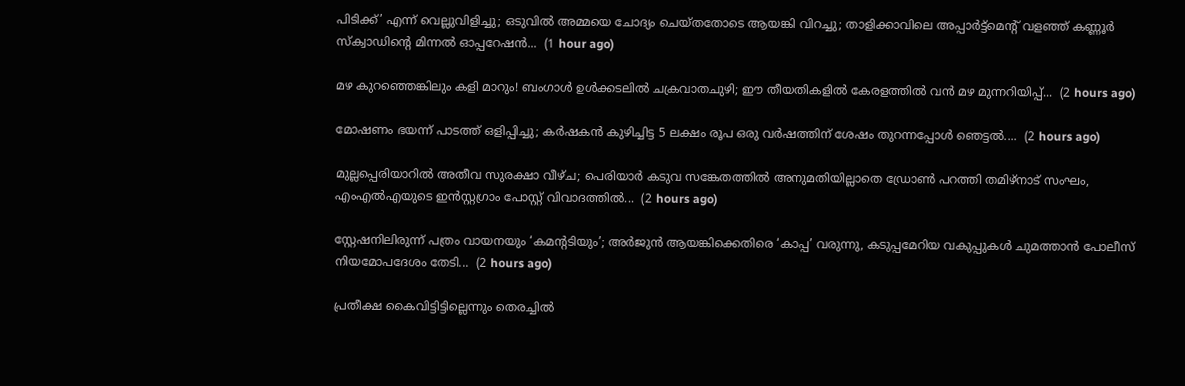പിടിക്ക്’ എന്ന് വെല്ലുവിളിച്ചു; ഒടുവിൽ അമ്മയെ ചോദ്യം ചെയ്തതോടെ ആയങ്കി വിറച്ചു; താളിക്കാവിലെ അപ്പാർട്ട്മെന്റ് വളഞ്ഞ് കണ്ണൂർ സ്ക്വാഡിന്റെ മിന്നൽ ഓപ്പറേഷൻ...  (1 hour ago)

മഴ കുറഞ്ഞെങ്കിലും കളി മാറും! ബംഗാൾ ഉൾക്കടലിൽ ചക്രവാതചുഴി; ഈ തീയതികളിൽ കേരളത്തിൽ വൻ മഴ മുന്നറിയിപ്പ്...  (2 hours ago)

മോഷണം ഭയന്ന് പാടത്ത് ഒളിപ്പിച്ചു; കർഷകൻ കുഴിച്ചിട്ട 5 ലക്ഷം രൂപ ഒരു വർഷത്തിന് ശേഷം തുറന്നപ്പോൾ ഞെട്ടൽ....  (2 hours ago)

മുല്ലപ്പെരിയാറിൽ അതീവ സുരക്ഷാ വീഴ്ച; പെരിയാർ കടുവ സങ്കേതത്തിൽ അനുമതിയില്ലാതെ ഡ്രോൺ പറത്തി തമിഴ്‌നാട് സംഘം, എംഎൽഎയുടെ ഇൻസ്റ്റഗ്രാം പോസ്റ്റ് വിവാദത്തിൽ...  (2 hours ago)

സ്റ്റേഷനിലിരുന്ന് പത്രം വായനയും ‘കമന്റടിയും’; അർജുൻ ആയങ്കിക്കെതിരെ ‘കാപ്പ’ വരുന്നു, കടുപ്പമേറിയ വകുപ്പുകൾ ചുമത്താൻ പോലീസ് നിയമോപദേശം തേടി...  (2 hours ago)

പ്രതീക്ഷ കൈവിട്ടിട്ടില്ലെന്നും തെരച്ചിൽ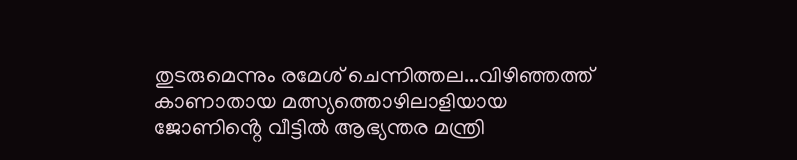തുടരുമെന്നും രമേശ് ചെന്നിത്തല...വിഴി‍ഞ്ഞത്ത് കാണാതായ മത്സ്യത്തൊഴിലാളിയായ ജോണിൻ്റെ വീട്ടിൽ ആഭ്യന്തര മന്ത്രി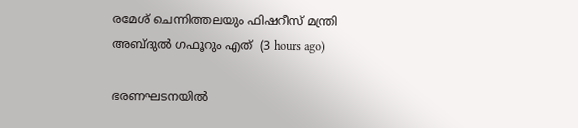രമേശ് ചെന്നിത്തലയും ഫിഷറീസ് മന്ത്രി അബ്ദുൽ ഗഫൂറും എത്  (3 hours ago)

ഭരണഘടനയിൽ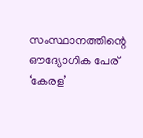സംസ്ഥാനത്തിന്റെ ഔദ്യോഗിക പേര് ‘കേരള’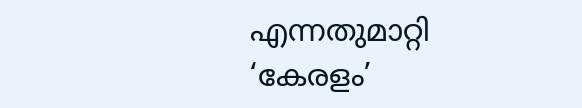എന്നതുമാറ്റി ‘കേരളം’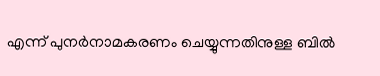എന്ന് പുനർനാമകരണം ചെയ്യുന്നതിനുള്ള ബിൽ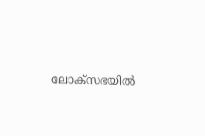ലോക്‌സഭയിൽ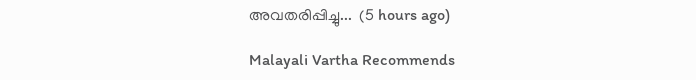അവതരിപ്പിച്ചു...  (5 hours ago)

Malayali Vartha Recommends